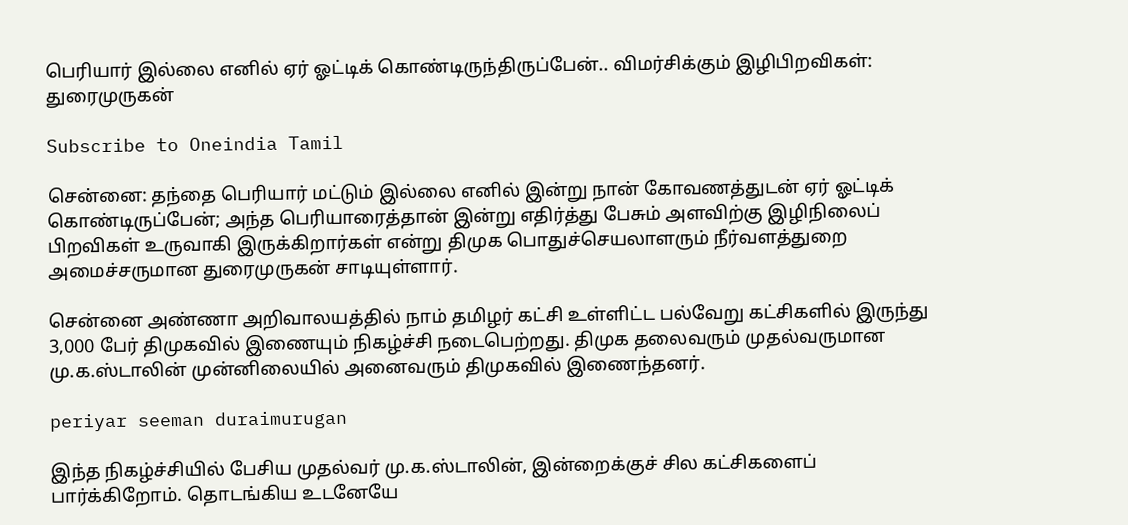பெரியார் இல்லை எனில் ஏர் ஓட்டிக் கொண்டிருந்திருப்பேன்.. விமர்சிக்கும் இழிபிறவிகள்: துரைமுருகன்

Subscribe to Oneindia Tamil

சென்னை: தந்தை பெரியார் மட்டும் இல்லை எனில் இன்று நான் கோவணத்துடன் ஏர் ஓட்டிக் கொண்டிருப்பேன்; அந்த பெரியாரைத்தான் இன்று எதிர்த்து பேசும் அளவிற்கு இழிநிலைப் பிறவிகள் உருவாகி இருக்கிறார்கள் என்று திமுக பொதுச்செயலாளரும் நீர்வளத்துறை அமைச்சருமான துரைமுருகன் சாடியுள்ளார்.

சென்னை அண்ணா அறிவாலயத்தில் நாம் தமிழர் கட்சி உள்ளிட்ட பல்வேறு கட்சிகளில் இருந்து 3,000 பேர் திமுகவில் இணையும் நிகழ்ச்சி நடைபெற்றது. திமுக தலைவரும் முதல்வருமான மு.க.ஸ்டாலின் முன்னிலையில் அனைவரும் திமுகவில் இணைந்தனர்.

periyar seeman duraimurugan

இந்த நிகழ்ச்சியில் பேசிய முதல்வர் மு.க.ஸ்டாலின், இன்றைக்குச் சில கட்சிகளைப் பார்க்கிறோம். தொடங்கிய உடனேயே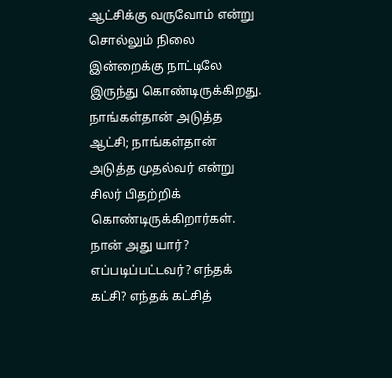ஆட்சிக்கு வருவோம் என்று சொல்லும் நிலை இன்றைக்கு நாட்டிலே இருந்து கொண்டிருக்கிறது. நாங்கள்தான் அடுத்த ஆட்சி; நாங்கள்தான் அடுத்த முதல்வர் என்று சிலர் பிதற்றிக் கொண்டிருக்கிறார்கள். நான் அது யார்? எப்படிப்பட்டவர்? எந்தக் கட்சி? எந்தக் கட்சித்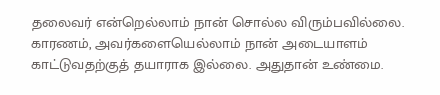தலைவர் என்றெல்லாம் நான் சொல்ல விரும்பவில்லை. காரணம், அவர்களையெல்லாம் நான் அடையாளம் காட்டுவதற்குத் தயாராக இல்லை. அதுதான் உண்மை.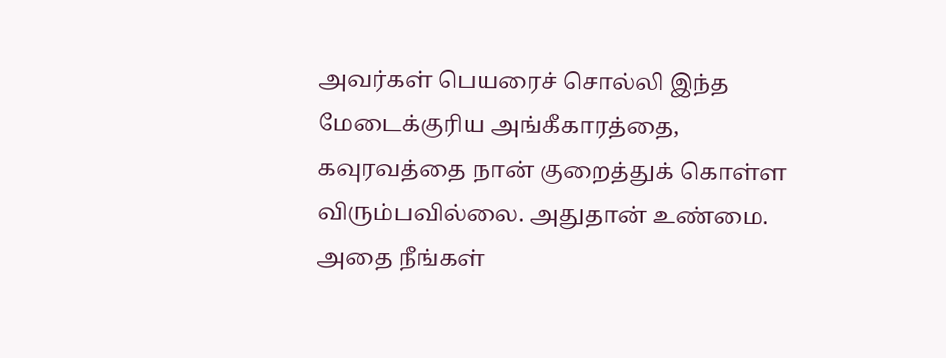அவர்கள் பெயரைச் சொல்லி இந்த மேடைக்குரிய அங்கீகாரத்தை, கவுரவத்தை நான் குறைத்துக் கொள்ள விரும்பவில்லை. அதுதான் உண்மை. அதை நீங்கள்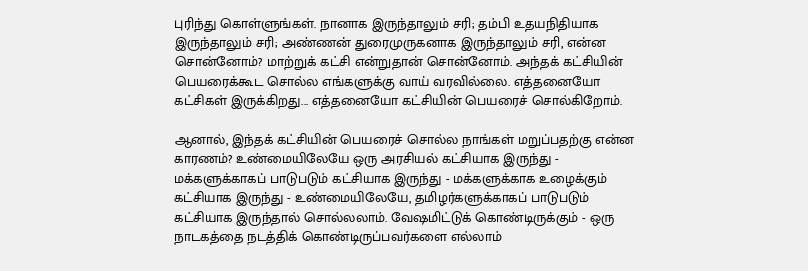புரிந்து கொள்ளுங்கள். நானாக இருந்தாலும் சரி; தம்பி உதயநிதியாக இருந்தாலும் சரி; அண்ணன் துரைமுருகனாக இருந்தாலும் சரி, என்ன சொன்னோம்? மாற்றுக் கட்சி என்றுதான் சொன்னோம். அந்தக் கட்சியின் பெயரைக்கூட சொல்ல எங்களுக்கு வாய் வரவில்லை. எத்தனையோ கட்சிகள் இருக்கிறது... எத்தனையோ கட்சியின் பெயரைச் சொல்கிறோம்.

ஆனால், இந்தக் கட்சியின் பெயரைச் சொல்ல நாங்கள் மறுப்பதற்கு என்ன காரணம்? உண்மையிலேயே ஒரு அரசியல் கட்சியாக இருந்து - மக்களுக்காகப் பாடுபடும் கட்சியாக இருந்து - மக்களுக்காக உழைக்கும் கட்சியாக இருந்து - உண்மையிலேயே, தமிழர்களுக்காகப் பாடுபடும் கட்சியாக இருந்தால் சொல்லலாம். வேஷமிட்டுக் கொண்டிருக்கும் - ஒரு நாடகத்தை நடத்திக் கொண்டிருப்பவர்களை எல்லாம்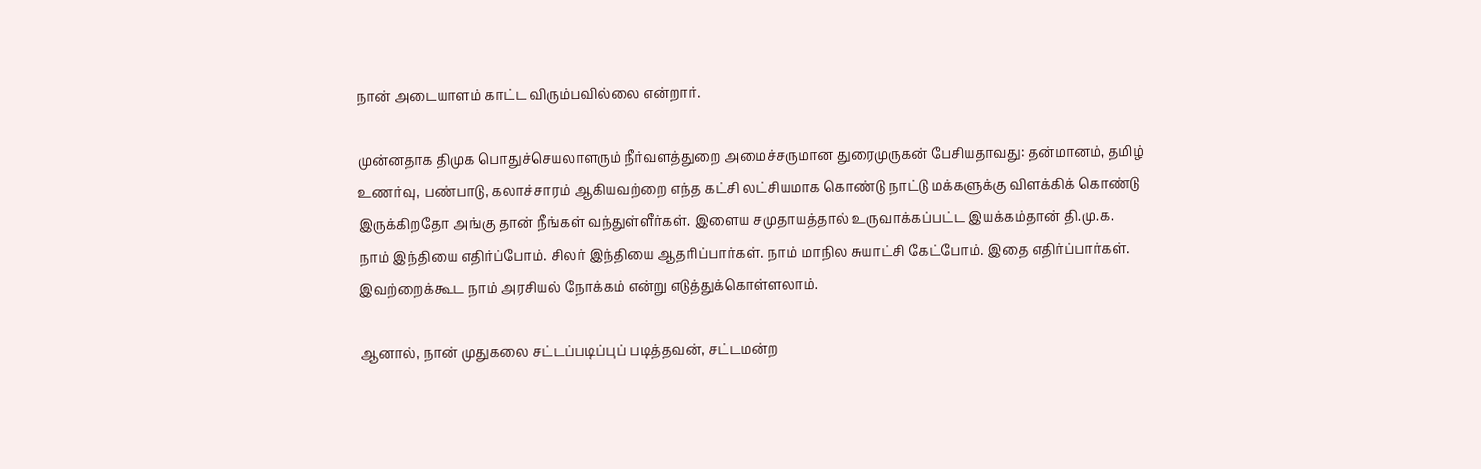நான் அடையாளம் காட்ட விரும்பவில்லை என்றார்.

முன்னதாக திமுக பொதுச்செயலாளரும் நீர்வளத்துறை அமைச்சருமான துரைமுருகன் பேசியதாவது: தன்மானம், தமிழ் உணர்வு, பண்பாடு, கலாச்சாரம் ஆகியவற்றை எந்த கட்சி லட்சியமாக கொண்டு நாட்டு மக்களுக்கு விளக்கிக் கொண்டு இருக்கிறதோ அங்கு தான் நீங்கள் வந்துள்ளீர்கள். இளைய சமுதாயத்தால் உருவாக்கப்பட்ட இயக்கம்தான் தி.மு.க. நாம் இந்தியை எதிர்ப்போம். சிலர் இந்தியை ஆதரிப்பார்கள். நாம் மாநில சுயாட்சி கேட்போம். இதை எதிர்ப்பார்கள். இவற்றைக்கூட நாம் அரசியல் நோக்கம் என்று எடுத்துக்கொள்ளலாம்.

ஆனால், நான் முதுகலை சட்டப்படிப்புப் படித்தவன், சட்டமன்ற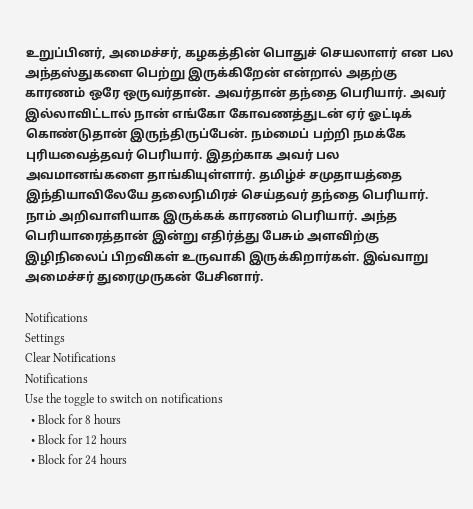உறுப்பினர், அமைச்சர், கழகத்தின் பொதுச் செயலாளர் என பல அந்தஸ்துகளை பெற்று இருக்கிறேன் என்றால் அதற்கு காரணம் ஒரே ஒருவர்தான். அவர்தான் தந்தை பெரியார். அவர் இல்லாவிட்டால் நான் எங்கோ கோவணத்துடன் ஏர் ஓட்டிக் கொண்டுதான் இருந்திருப்பேன். நம்மைப் பற்றி நமக்கே புரியவைத்தவர் பெரியார். இதற்காக அவர் பல அவமானங்களை தாங்கியுள்ளார். தமிழ்ச் சமுதாயத்தை இந்தியாவிலேயே தலைநிமிரச் செய்தவர் தந்தை பெரியார். நாம் அறிவாளியாக இருக்கக் காரணம் பெரியார். அந்த பெரியாரைத்தான் இன்று எதிர்த்து பேசும் அளவிற்கு இழிநிலைப் பிறவிகள் உருவாகி இருக்கிறார்கள். இவ்வாறு அமைச்சர் துரைமுருகன் பேசினார்.

Notifications
Settings
Clear Notifications
Notifications
Use the toggle to switch on notifications
  • Block for 8 hours
  • Block for 12 hours
  • Block for 24 hours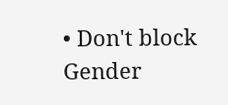• Don't block
Gender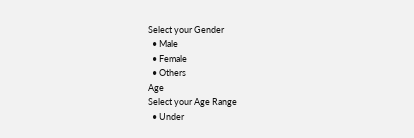Select your Gender
  • Male
  • Female
  • Others
Age
Select your Age Range
  • Under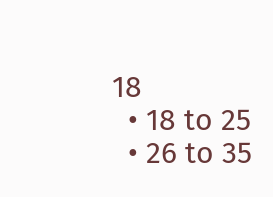18
  • 18 to 25
  • 26 to 35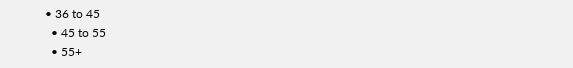• 36 to 45
  • 45 to 55
  • 55+